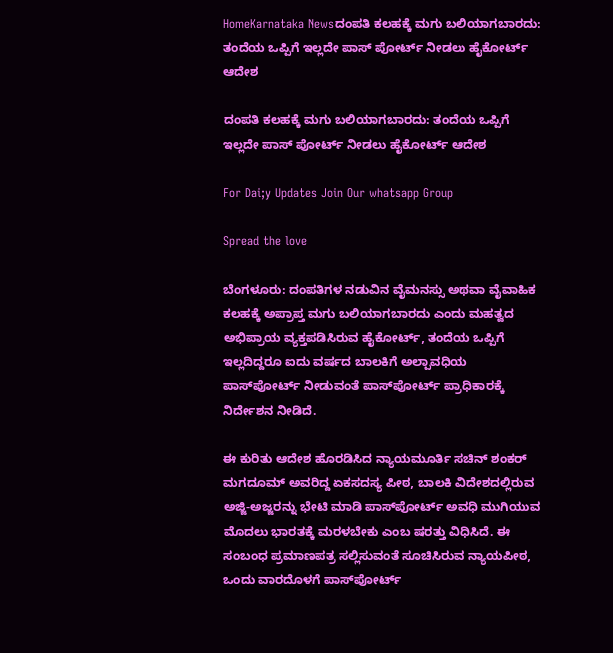HomeKarnataka Newsದಂಪತಿ ಕಲಹಕ್ಕೆ ಮಗು ಬಲಿಯಾಗಬಾರದು: ತಂದೆಯ ಒಪ್ಪಿಗೆ ಇಲ್ಲದೇ ಪಾಸ್ ಪೋರ್ಟ್ ನೀಡಲು ಹೈಕೋರ್ಟ್ ಆದೇಶ

ದಂಪತಿ ಕಲಹಕ್ಕೆ ಮಗು ಬಲಿಯಾಗಬಾರದು: ತಂದೆಯ ಒಪ್ಪಿಗೆ ಇಲ್ಲದೇ ಪಾಸ್ ಪೋರ್ಟ್ ನೀಡಲು ಹೈಕೋರ್ಟ್ ಆದೇಶ

For Dai;y Updates Join Our whatsapp Group

Spread the love

ಬೆಂಗಳೂರು: ದಂಪತಿಗಳ ನಡುವಿನ ವೈಮನಸ್ಸು ಅಥವಾ ವೈವಾಹಿಕ ಕಲಹಕ್ಕೆ ಅಪ್ರಾಪ್ತ ಮಗು ಬಲಿಯಾಗಬಾರದು ಎಂದು ಮಹತ್ವದ ಅಭಿಪ್ರಾಯ ವ್ಯಕ್ತಪಡಿಸಿರುವ ಹೈಕೋರ್ಟ್, ತಂದೆಯ ಒಪ್ಪಿಗೆ ಇಲ್ಲದಿದ್ದರೂ ಐದು ವರ್ಷದ ಬಾಲಕಿಗೆ ಅಲ್ಪಾವಧಿಯ ಪಾಸ್‌ಪೋರ್ಟ್ ನೀಡುವಂತೆ ಪಾಸ್‌ಪೋರ್ಟ್ ಪ್ರಾಧಿಕಾರಕ್ಕೆ ನಿರ್ದೇಶನ ನೀಡಿದೆ.

ಈ ಕುರಿತು ಆದೇಶ ಹೊರಡಿಸಿದ ನ್ಯಾಯಮೂರ್ತಿ ಸಚಿನ್ ಶಂಕರ್ ಮಗದೂಮ್ ಅವರಿದ್ದ ಏಕಸದಸ್ಯ ಪೀಠ, ಬಾಲಕಿ ವಿದೇಶದಲ್ಲಿರುವ ಅಜ್ಜಿ-ಅಜ್ಜರನ್ನು ಭೇಟಿ ಮಾಡಿ ಪಾಸ್‌ಪೋರ್ಟ್ ಅವಧಿ ಮುಗಿಯುವ ಮೊದಲು ಭಾರತಕ್ಕೆ ಮರಳಬೇಕು ಎಂಬ ಷರತ್ತು ವಿಧಿಸಿದೆ. ಈ ಸಂಬಂಧ ಪ್ರಮಾಣಪತ್ರ ಸಲ್ಲಿಸುವಂತೆ ಸೂಚಿಸಿರುವ ನ್ಯಾಯಪೀಠ, ಒಂದು ವಾರದೊಳಗೆ ಪಾಸ್‌ಪೋರ್ಟ್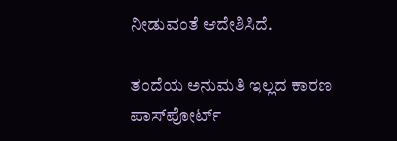ನೀಡುವಂತೆ ಆದೇಶಿಸಿದೆ.

ತಂದೆಯ ಅನುಮತಿ ಇಲ್ಲದ ಕಾರಣ ಪಾಸ್‌ಪೋರ್ಟ್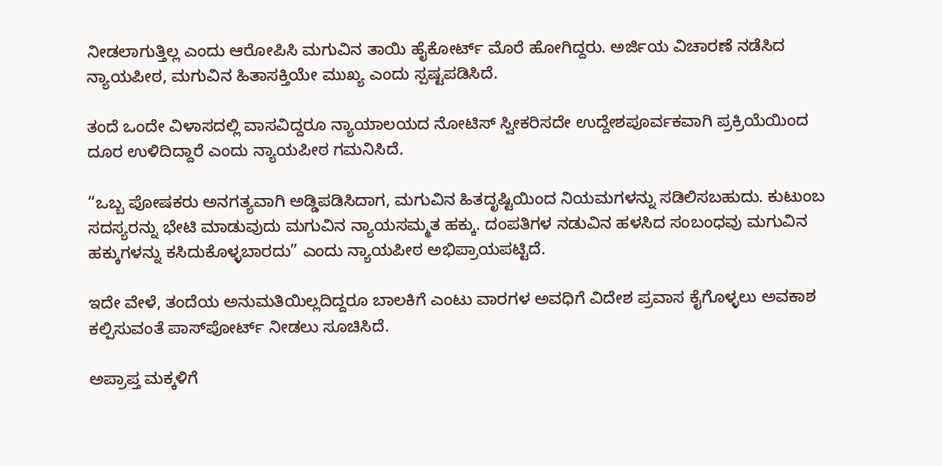ನೀಡಲಾಗುತ್ತಿಲ್ಲ ಎಂದು ಆರೋಪಿಸಿ ಮಗುವಿನ ತಾಯಿ ಹೈಕೋರ್ಟ್ ಮೊರೆ ಹೋಗಿದ್ದರು. ಅರ್ಜಿಯ ವಿಚಾರಣೆ ನಡೆಸಿದ ನ್ಯಾಯಪೀಠ, ಮಗುವಿನ ಹಿತಾಸಕ್ತಿಯೇ ಮುಖ್ಯ ಎಂದು ಸ್ಪಷ್ಟಪಡಿಸಿದೆ.

ತಂದೆ ಒಂದೇ ವಿಳಾಸದಲ್ಲಿ ವಾಸವಿದ್ದರೂ ನ್ಯಾಯಾಲಯದ ನೋಟಿಸ್ ಸ್ವೀಕರಿಸದೇ ಉದ್ದೇಶಪೂರ್ವಕವಾಗಿ ಪ್ರಕ್ರಿಯೆಯಿಂದ ದೂರ ಉಳಿದಿದ್ದಾರೆ ಎಂದು ನ್ಯಾಯಪೀಠ ಗಮನಿಸಿದೆ.

“ಒಬ್ಬ ಪೋಷಕರು ಅನಗತ್ಯವಾಗಿ ಅಡ್ಡಿಪಡಿಸಿದಾಗ, ಮಗುವಿನ ಹಿತದೃಷ್ಟಿಯಿಂದ ನಿಯಮಗಳನ್ನು ಸಡಿಲಿಸಬಹುದು. ಕುಟುಂಬ ಸದಸ್ಯರನ್ನು ಭೇಟಿ ಮಾಡುವುದು ಮಗುವಿನ ನ್ಯಾಯಸಮ್ಮತ ಹಕ್ಕು. ದಂಪತಿಗಳ ನಡುವಿನ ಹಳಸಿದ ಸಂಬಂಧವು ಮಗುವಿನ ಹಕ್ಕುಗಳನ್ನು ಕಸಿದುಕೊಳ್ಳಬಾರದು” ಎಂದು ನ್ಯಾಯಪೀಠ ಅಭಿಪ್ರಾಯಪಟ್ಟಿದೆ.

ಇದೇ ವೇಳೆ, ತಂದೆಯ ಅನುಮತಿಯಿಲ್ಲದಿದ್ದರೂ ಬಾಲಕಿಗೆ ಎಂಟು ವಾರಗಳ ಅವಧಿಗೆ ವಿದೇಶ ಪ್ರವಾಸ ಕೈಗೊಳ್ಳಲು ಅವಕಾಶ ಕಲ್ಪಿಸುವಂತೆ ಪಾಸ್‌ಪೋರ್ಟ್ ನೀಡಲು ಸೂಚಿಸಿದೆ.

ಅಪ್ರಾಪ್ತ ಮಕ್ಕಳಿಗೆ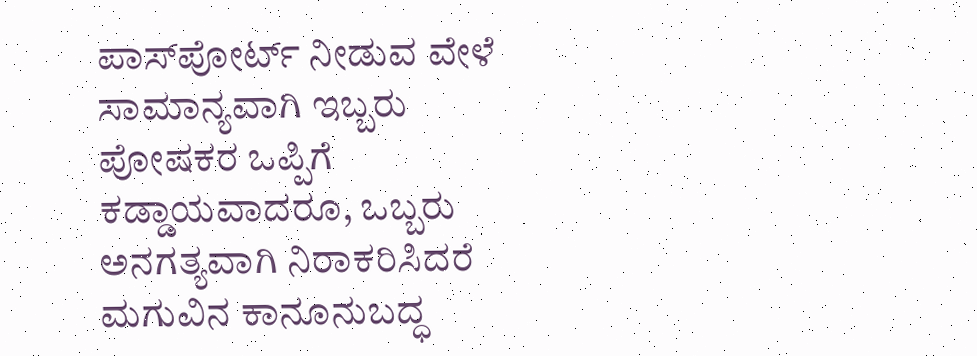ಪಾಸ್‌ಪೋರ್ಟ್ ನೀಡುವ ವೇಳೆ ಸಾಮಾನ್ಯವಾಗಿ ಇಬ್ಬರು ಪೋಷಕರ ಒಪ್ಪಿಗೆ ಕಡ್ಡಾಯವಾದರೂ, ಒಬ್ಬರು ಅನಗತ್ಯವಾಗಿ ನಿರಾಕರಿಸಿದರೆ ಮಗುವಿನ ಕಾನೂನುಬದ್ಧ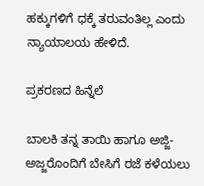ಹಕ್ಕುಗಳಿಗೆ ಧಕ್ಕೆ ತರುವಂತಿಲ್ಲ ಎಂದು ನ್ಯಾಯಾಲಯ ಹೇಳಿದೆ.

ಪ್ರಕರಣದ ಹಿನ್ನೆಲೆ

ಬಾಲಕಿ ತನ್ನ ತಾಯಿ ಹಾಗೂ ಅಜ್ಜಿ-ಅಜ್ಜರೊಂದಿಗೆ ಬೇಸಿಗೆ ರಜೆ ಕಳೆಯಲು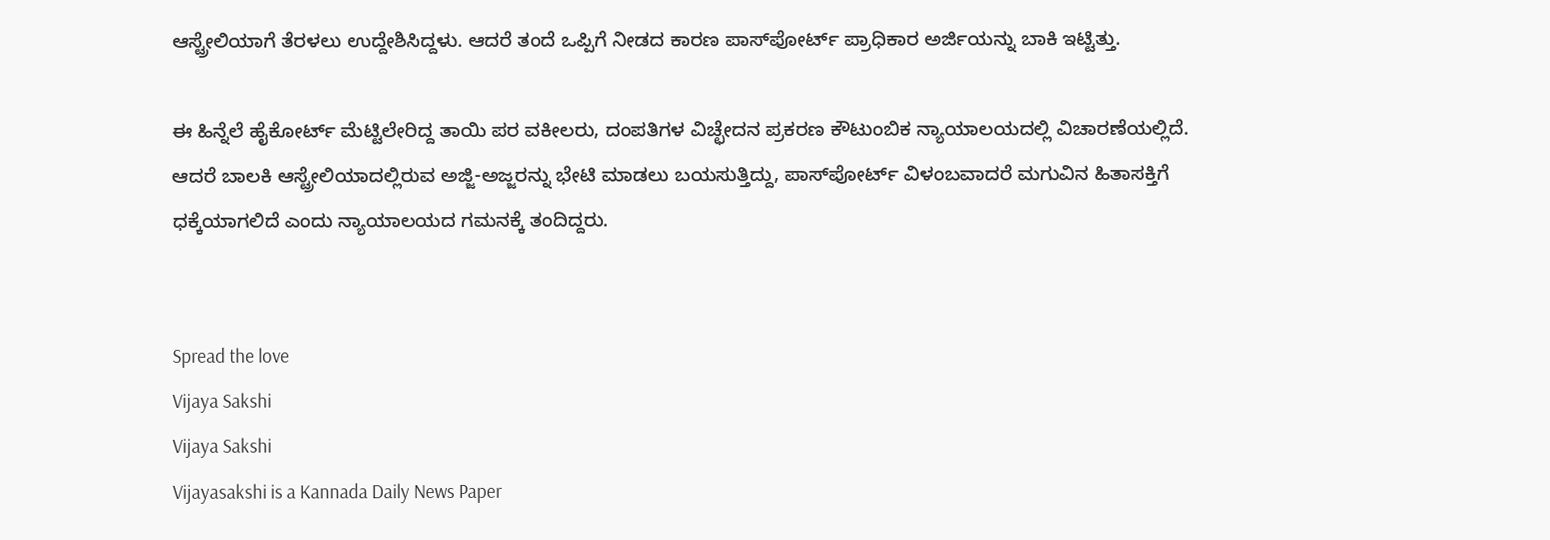ಆಸ್ಟ್ರೇಲಿಯಾಗೆ ತೆರಳಲು ಉದ್ದೇಶಿಸಿದ್ದಳು. ಆದರೆ ತಂದೆ ಒಪ್ಪಿಗೆ ನೀಡದ ಕಾರಣ ಪಾಸ್‌ಪೋರ್ಟ್ ಪ್ರಾಧಿಕಾರ ಅರ್ಜಿಯನ್ನು ಬಾಕಿ ಇಟ್ಟಿತ್ತು.

ಈ ಹಿನ್ನೆಲೆ ಹೈಕೋರ್ಟ್ ಮೆಟ್ಟಿಲೇರಿದ್ದ ತಾಯಿ ಪರ ವಕೀಲರು, ದಂಪತಿಗಳ ವಿಚ್ಛೇದನ ಪ್ರಕರಣ ಕೌಟುಂಬಿಕ ನ್ಯಾಯಾಲಯದಲ್ಲಿ ವಿಚಾರಣೆಯಲ್ಲಿದೆ. ಆದರೆ ಬಾಲಕಿ ಆಸ್ಟ್ರೇಲಿಯಾದಲ್ಲಿರುವ ಅಜ್ಜಿ-ಅಜ್ಜರನ್ನು ಭೇಟಿ ಮಾಡಲು ಬಯಸುತ್ತಿದ್ದು, ಪಾಸ್‌ಪೋರ್ಟ್ ವಿಳಂಬವಾದರೆ ಮಗುವಿನ ಹಿತಾಸಕ್ತಿಗೆ ಧಕ್ಕೆಯಾಗಲಿದೆ ಎಂದು ನ್ಯಾಯಾಲಯದ ಗಮನಕ್ಕೆ ತಂದಿದ್ದರು.


Spread the love
Vijaya Sakshi
Vijaya Sakshi
Vijayasakshi is a Kannada Daily News Paper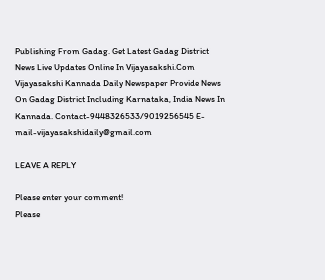Publishing From Gadag. Get Latest Gadag District News Live Updates Online In Vijayasakshi.Com Vijayasakshi Kannada Daily Newspaper Provide News On Gadag District Including Karnataka, India News In Kannada. Contact-9448326533/9019256545 E-mail-vijayasakshidaily@gmail.com

LEAVE A REPLY

Please enter your comment!
Please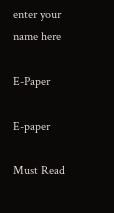enter your name here

E-Paper

E-paper

Must Read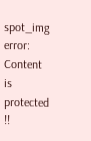spot_img
error: Content is protected !!